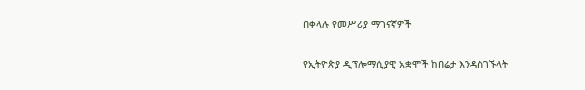በቀላሉ የመሥሪያ ማገናኛዎች

የኢትዮጵያ ዲፕሎማሲያዊ አቋሞች ከበሬታ እንዳስገኙላት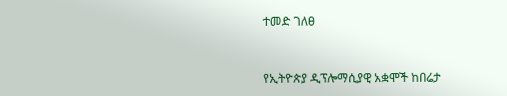ተመድ ገለፀ


የኢትዮጵያ ዲፕሎማሲያዊ አቋሞች ከበሬታ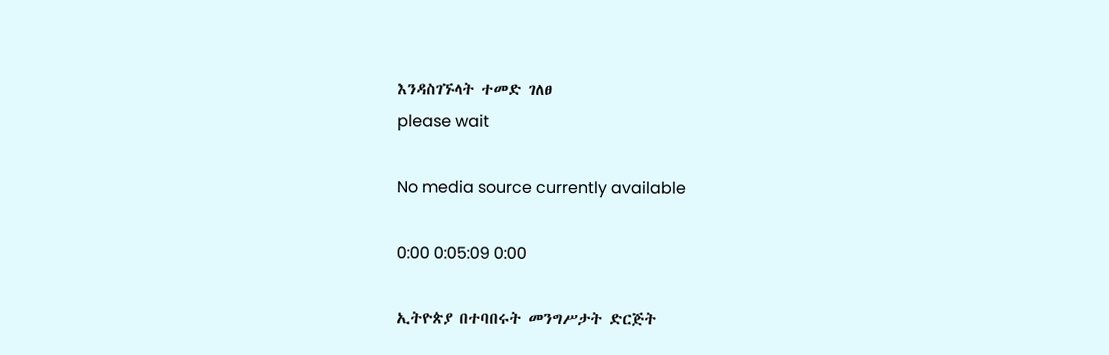እንዳስገኙላት ተመድ ገለፀ
please wait

No media source currently available

0:00 0:05:09 0:00

ኢትዮጵያ በተባበሩት መንግሥታት ድርጅት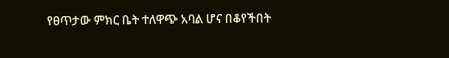የፀጥታው ምክር ቤት ተለዋጭ አባል ሆና በቆየችበት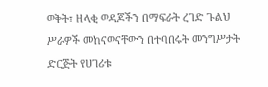ወቅት፣ ዘላቂ ወዳጆችን በማፍራት ረገድ ጉልህ ሥራዎች መከናወናቸውን በተባበሩት መንግሥታት ድርጅት የሀገሪቱ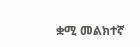ቋሚ መልክተኛ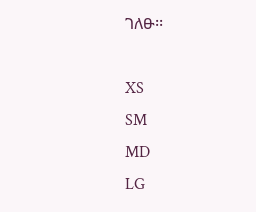ገለፁ፡፡

XS
SM
MD
LG